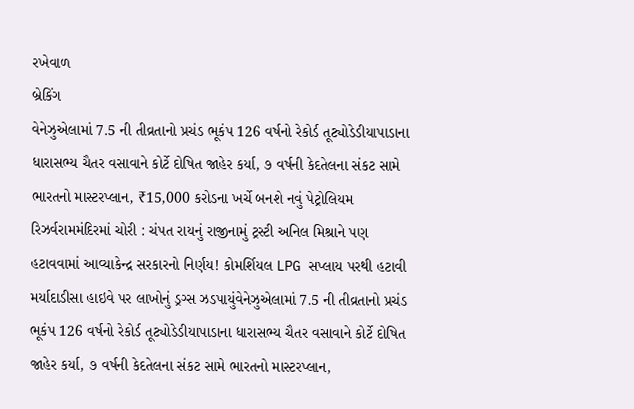રખેવાળ
બ્રેકિંગ
વેનેઝુએલામાં 7.5 ની તીવ્રતાનો પ્રચંડ ભૂકંપ 126 વર્ષનો રેકોર્ડ તૂટ્યોડેડીયાપાડાના ધારાસભ્ય ચૈતર વસાવાને કોર્ટે દોષિત જાહેર કર્યા, ૭ વર્ષની કેદતેલના સંકટ સામે ભારતનો માસ્ટરપ્લાન, ₹15,000 કરોડના ખર્ચે બનશે નવું પેટ્રોલિયમ રિઝર્વરામમંદિરમાં ચોરી : ચંપત રાયનું રાજીનામું ટ્રસ્ટી અનિલ મિશ્રાને પણ હટાવવામાં આવ્યાકેન્દ્ર સરકારનો નિર્ણય! કોમર્શિયલ LPG સપ્લાય પરથી હટાવી મર્યાદાડીસા હાઇવે પર લાખોનું ડ્રગ્સ ઝડપાયુંવેનેઝુએલામાં 7.5 ની તીવ્રતાનો પ્રચંડ ભૂકંપ 126 વર્ષનો રેકોર્ડ તૂટ્યોડેડીયાપાડાના ધારાસભ્ય ચૈતર વસાવાને કોર્ટે દોષિત જાહેર કર્યા, ૭ વર્ષની કેદતેલના સંકટ સામે ભારતનો માસ્ટરપ્લાન,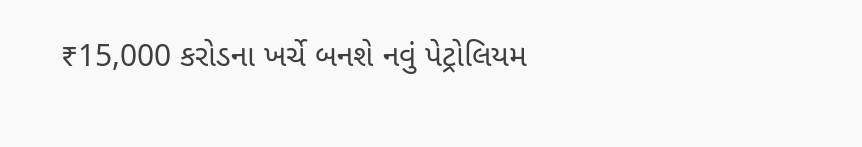₹15,000 કરોડના ખર્ચે બનશે નવું પેટ્રોલિયમ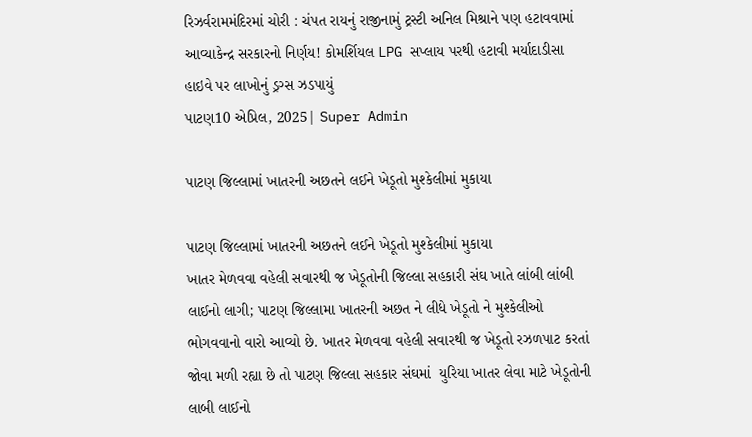રિઝર્વરામમંદિરમાં ચોરી : ચંપત રાયનું રાજીનામું ટ્રસ્ટી અનિલ મિશ્રાને પણ હટાવવામાં આવ્યાકેન્દ્ર સરકારનો નિર્ણય! કોમર્શિયલ LPG સપ્લાય પરથી હટાવી મર્યાદાડીસા હાઇવે પર લાખોનું ડ્રગ્સ ઝડપાયું
પાટણ10 એપ્રિલ, 2025| Super Admin

પાટણ જિલ્લામાં ખાતરની અછતને લઈને ખેડૂતો મુશ્કેલીમાં મુકાયા

પાટણ જિલ્લામાં ખાતરની અછતને લઈને ખેડૂતો મુશ્કેલીમાં મુકાયા
ખાતર મેળવવા વહેલી સવારથી જ ખેડૂતોની જિલ્લા સહકારી સંઘ ખાતે લાંબી લાંબી લાઈનો લાગી; પાટણ જિલ્લામા ખાતરની અછત ને લીધે ખેડૂતો ને મુશ્કેલીઓ ભોગવવાનો વારો આવ્યો છે. ખાતર મેળવવા વહેલી સવારથી જ ખેડૂતો રઝળપાટ કરતાં જોવા મળી રહ્યા છે તો પાટણ જિલ્લા સહકાર સંઘમાં  યુરિયા ખાતર લેવા માટે ખેડૂતોની લાબી લાઈનો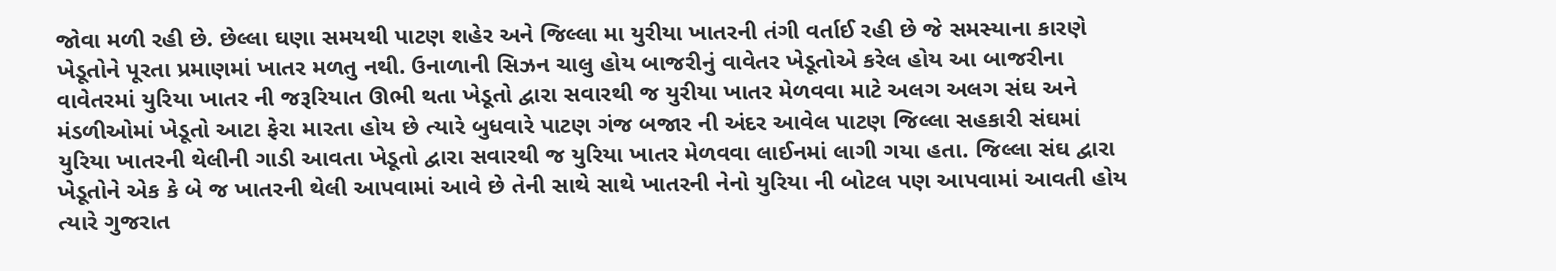જોવા મળી રહી છે. છેલ્લા ઘણા સમયથી પાટણ શહેર અને જિલ્લા મા યુરીયા ખાતરની તંગી વર્તાઈ રહી છે જે સમસ્યાના કારણે ખેડૂતોને પૂરતા પ્રમાણમાં ખાતર મળતુ નથી. ઉનાળાની સિઝન ચાલુ હોય બાજરીનું વાવેતર ખેડૂતોએ કરેલ હોય આ બાજરીના વાવેતરમાં યુરિયા ખાતર ની જરૂરિયાત ઊભી થતા ખેડૂતો દ્વારા સવારથી જ યુરીયા ખાતર મેળવવા માટે અલગ અલગ સંઘ અને મંડળીઓમાં ખેડૂતો આટા ફેરા મારતા હોય છે ત્યારે બુધવારે પાટણ ગંજ બજાર ની અંદર આવેલ પાટણ જિલ્લા સહકારી સંઘમાં યુરિયા ખાતરની થેલીની ગાડી આવતા ખેડૂતો દ્વારા સવારથી જ યુરિયા ખાતર મેળવવા લાઈનમાં લાગી ગયા હતા. જિલ્લા સંઘ દ્વારા ખેડૂતોને એક કે બે જ ખાતરની થેલી આપવામાં આવે છે તેની સાથે સાથે ખાતરની નેનો યુરિયા ની બોટલ પણ આપવામાં આવતી હોય ત્યારે ગુજરાત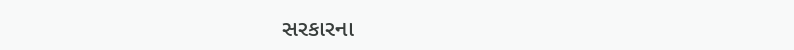સરકારના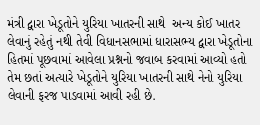મંત્રી દ્વારા ખેડૂતોને યુરિયા ખાતરની સાથે  અન્ય કોઈ ખાતર લેવાનું રહેતું નથી તેવી વિધાનસભામાં ધારાસભ્ય દ્વારા ખેડૂતોના હિતમાં પૂછવામાં આવેલા પ્રશ્નનો જવાબ કરવામાં આવ્યો હતો તેમ છતાં અત્યારે ખેડૂતોને યુરિયા ખાતરની સાથે નેનો યુરિયા લેવાની ફરજ પાડવામાં આવી રહી છે.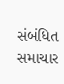સંબંધિત સમાચાર